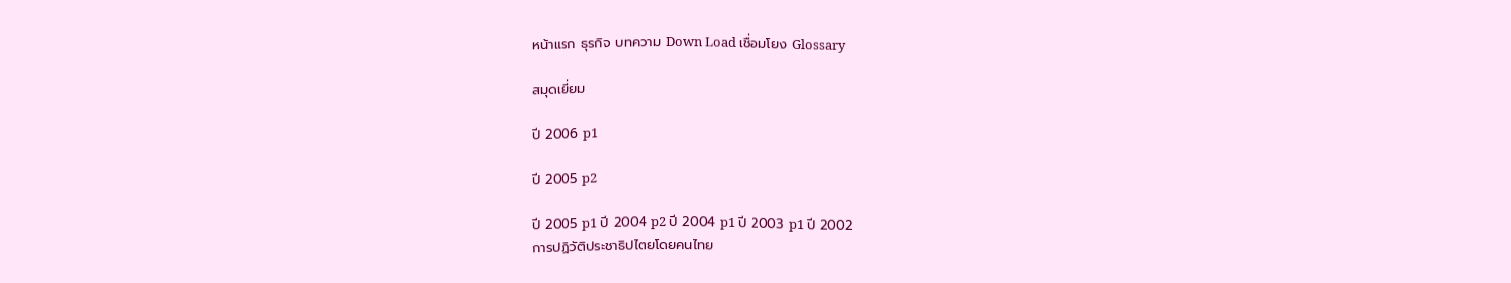หน้าแรก ธุรกิจ บทความ Down Load เชื่อมโยง Glossary

สมุดเยี่ยม

ปี 2006 p1

ปี 2005 p2

ปี 2005 p1 ปี 2004 p2 ปี 2004 p1 ปี 2003 p1 ปี 2002
การปฏิวัติประชาธิปไตยโดยคนไทย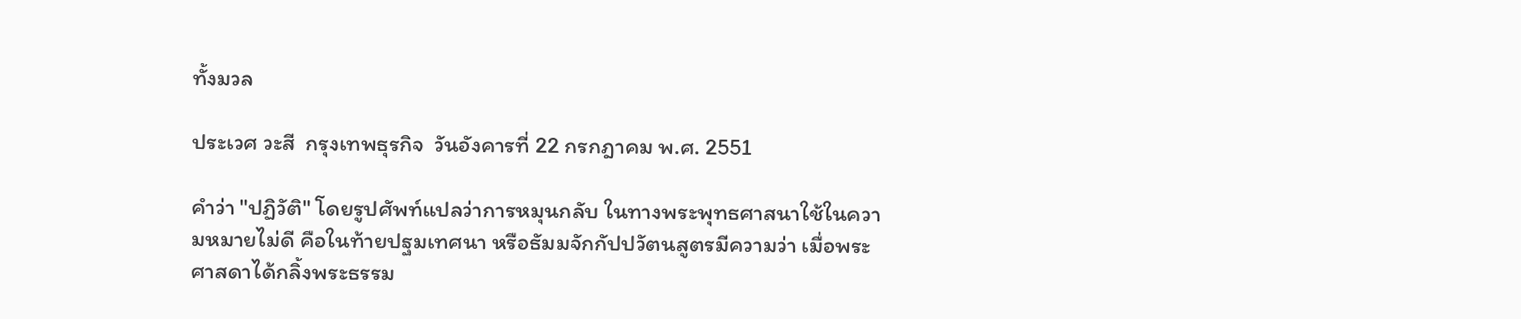ทั้งมวล

ประเวศ วะสี  กรุงเทพธุรกิจ  วันอังคารที่ 22 กรกฎาคม พ.ศ. 2551

คำว่า "ปฏิวัติ" โดยรูปศัพท์แปลว่าการหมุนกลับ ในทางพระพุทธศาสนาใช้ในความหมายไม่ดี คือในท้ายปฐมเทศนา หรือธัมมจักกัปปวัตนสูตรมีความว่า เมื่อพระศาสดาได้กลิ้งพระธรรม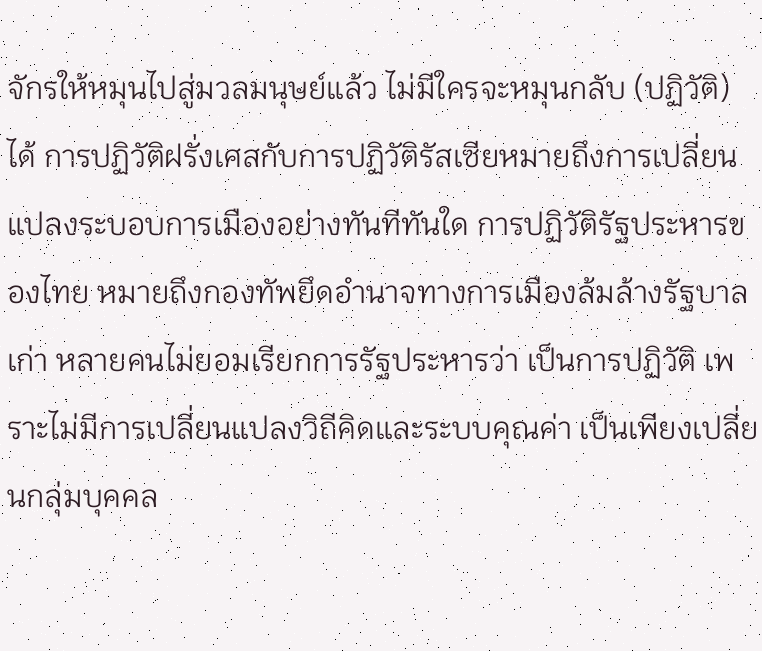จักรให้หมุนไปสู่มวลมนุษย์แล้ว ไม่มีใครจะหมุนกลับ (ปฏิวัติ) ได้ การปฏิวัติฝรั่งเศสกับการปฏิวัติรัสเซียหมายถึงการเปลี่ยนแปลงระบอบการเมืองอย่างทันทีทันใด การปฏิวัติรัฐประหารของไทย หมายถึงกองทัพยึดอำนาจทางการเมืองล้มล้างรัฐบาลเก่า หลายคนไม่ยอมเรียกการรัฐประหารว่า เป็นการปฏิวัติ เพราะไม่มีการเปลี่ยนแปลงวิถีคิดและระบบคุณค่า เป็นเพียงเปลี่ยนกลุ่มบุคคล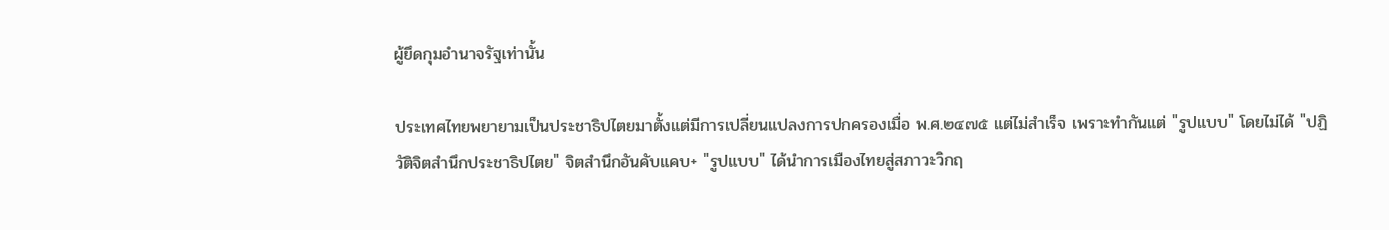ผู้ยึดกุมอำนาจรัฐเท่านั้น

ประเทศไทยพยายามเป็นประชาธิปไตยมาตั้งแต่มีการเปลี่ยนแปลงการปกครองเมื่อ พ.ศ.๒๔๗๕ แต่ไม่สำเร็จ เพราะทำกันแต่ "รูปแบบ" โดยไม่ได้ "ปฏิวัติจิตสำนึกประชาธิปไตย" จิตสำนึกอันคับแคบ+ "รูปแบบ" ได้นำการเมืองไทยสู่สภาวะวิกฤ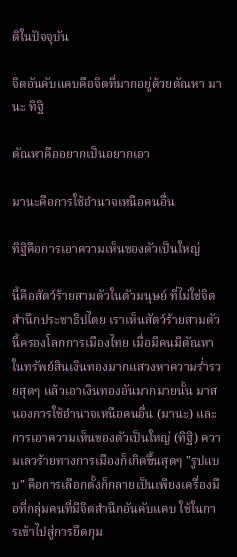ติในปัจจุบัน

จิตอันคับแคบคือจิตที่มากอยู่ด้วยตัณหา มานะ ทิฐิ

ตัณหาคืออยากเป็นอยากเอา

มานะคือการใช้อำนาจเหนือคนอื่น

ทิฐิคือการเอาความเห็นของตัวเป็นใหญ่

นี้คือสัตว์ร้ายสามตัวในตัวมนุษย์ ที่ไม่ใช่จิตสำนึกประชาธิปไตย เราเห็นสัตว์ร้ายสามตัวนี้ครองโลกการเมืองไทย เมื่อมีคนมีตัณหาในทรัพย์สินเงินทองมากแสวงหาความร่ำรวยสุดๆ แล้วเอาเงินทองอันมากมายนั้น มาสนองการใช้อำนาจเหนือคนอื่น (มานะ) และการเอาความเห็นของตัวเป็นใหญ่ (ทิฐิ) ความเลวร้ายทางการเมืองก็เกิดขึ้นสุดๆ "รูปแบบ" คือการเลือกตั้งก็กลายเป็นเพียงเครื่องมือที่กลุ่มคนที่มีจิตสำนึกอันคับแคบ ใช้ในการเข้าไปสู่การยึดกุม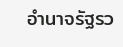อำนาจรัฐรว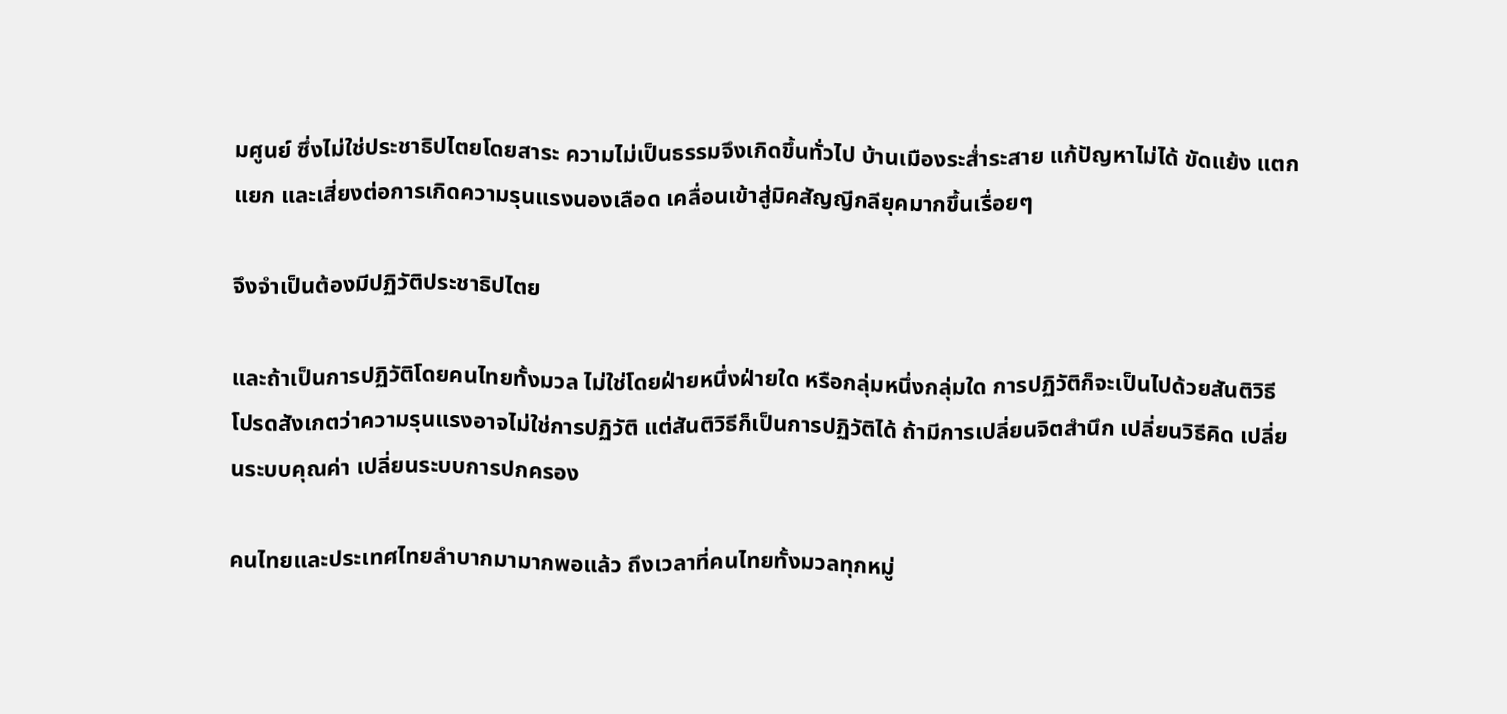มศูนย์ ซึ่งไม่ใช่ประชาธิปไตยโดยสาระ ความไม่เป็นธรรมจึงเกิดขึ้นทั่วไป บ้านเมืองระส่ำระสาย แก้ปัญหาไม่ได้ ขัดแย้ง แตกแยก และเสี่ยงต่อการเกิดความรุนแรงนองเลือด เคลื่อนเข้าสู่มิคสัญญีกลียุคมากขึ้นเรื่อยๆ

จึงจำเป็นต้องมีปฏิวัติประชาธิปไตย

และถ้าเป็นการปฏิวัติโดยคนไทยทั้งมวล ไม่ใช่โดยฝ่ายหนึ่งฝ่ายใด หรือกลุ่มหนึ่งกลุ่มใด การปฏิวัติก็จะเป็นไปด้วยสันติวิธี โปรดสังเกตว่าความรุนแรงอาจไม่ใช่การปฏิวัติ แต่สันติวิธีก็เป็นการปฏิวัติได้ ถ้ามีการเปลี่ยนจิตสำนึก เปลี่ยนวิธีคิด เปลี่ยนระบบคุณค่า เปลี่ยนระบบการปกครอง

คนไทยและประเทศไทยลำบากมามากพอแล้ว ถึงเวลาที่คนไทยทั้งมวลทุกหมู่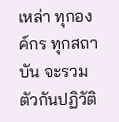เหล่า ทุกองค์กร ทุกสถาบัน จะรวมตัวกันปฏิวัติ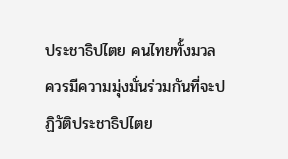ประชาธิปไตย คนไทยทั้งมวลควรมีความมุ่งมั่นร่วมกันที่จะปฏิวัติประชาธิปไตย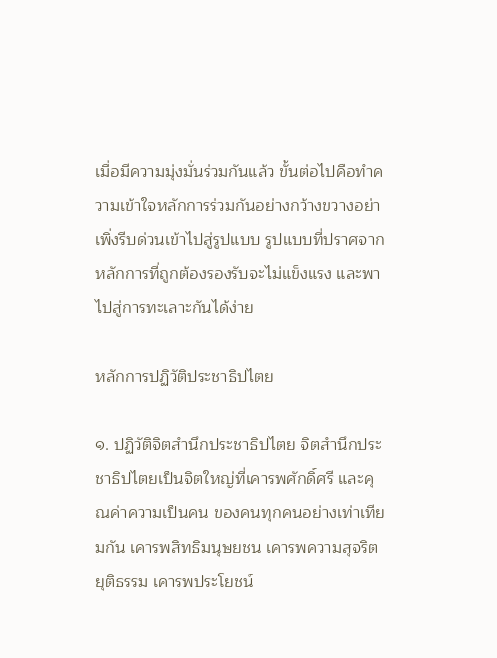เมื่อมีความมุ่งมั่นร่วมกันแล้ว ขั้นต่อไปคือทำความเข้าใจหลักการร่วมกันอย่างกว้างขวางอย่าเพิ่งรีบด่วนเข้าไปสู่รูปแบบ รูปแบบที่ปราศจากหลักการที่ถูกต้องรองรับจะไม่แข็งแรง และพาไปสู่การทะเลาะกันได้ง่าย

หลักการปฏิวัติประชาธิปไตย

๑. ปฏิวัติจิตสำนึกประชาธิปไตย จิตสำนึกประชาธิปไตยเป็นจิตใหญ่ที่เคารพศักดิ์ศรี และคุณค่าความเป็นคน ของคนทุกคนอย่างเท่าเทียมกัน เคารพสิทธิมนุษยชน เคารพความสุจริต ยุติธรรม เคารพประโยชน์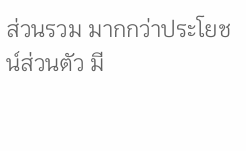ส่วนรวม มากกว่าประโยชน์ส่วนตัว มี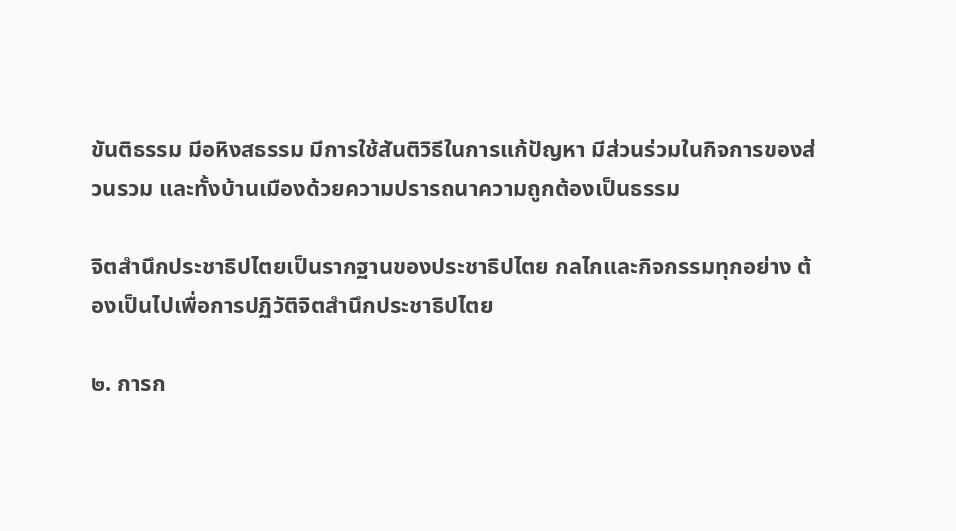ขันติธรรม มีอหิงสธรรม มีการใช้สันติวิธีในการแก้ปัญหา มีส่วนร่วมในกิจการของส่วนรวม และทั้งบ้านเมืองด้วยความปรารถนาความถูกต้องเป็นธรรม

จิตสำนึกประชาธิปไตยเป็นรากฐานของประชาธิปไตย กลไกและกิจกรรมทุกอย่าง ต้องเป็นไปเพื่อการปฏิวัติจิตสำนึกประชาธิปไตย

๒. การก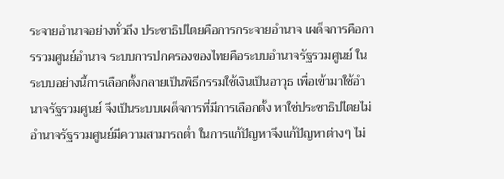ระจายอำนาจอย่างทั่วถึง ประชาธิปไตยคือการกระจายอำนาจ เผด็จการคือการรวมศูนย์อำนาจ ระบบการปกครองของไทยคือระบบอำนาจรัฐรวมศูนย์ ในระบบอย่างนี้การเลือกตั้งกลายเป็นพิธีกรรมใช้เงินเป็นอาวุธ เพื่อเข้ามาใช้อำนาจรัฐรวมศูนย์ จึงเป็นระบบเผด็จการที่มีการเลือกตั้ง หาใช่ประชาธิปไตยไม่ อำนาจรัฐรวมศูนย์มีความสามารถต่ำ ในการแก้ปัญหาจึงแก้ปัญหาต่างๆ ไม่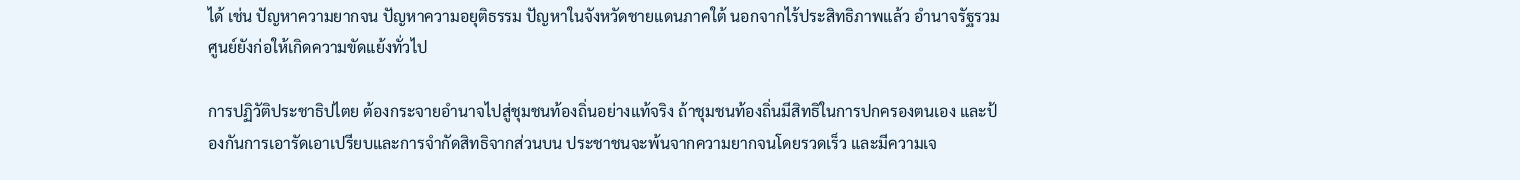ได้ เช่น ปัญหาความยากจน ปัญหาความอยุติธรรม ปัญหาในจังหวัดชายแดนภาคใต้ นอกจากไร้ประสิทธิภาพแล้ว อำนาจรัฐรวมศูนย์ยังก่อให้เกิดความขัดแย้งทั่วไป

การปฏิวัติประชาธิปไตย ต้องกระจายอำนาจไปสู่ชุมชนท้องถิ่นอย่างแท้จริง ถ้าชุมชนท้องถิ่นมีสิทธิในการปกครองตนเอง และป้องกันการเอารัดเอาเปรียบและการจำกัดสิทธิจากส่วนบน ประชาชนจะพ้นจากความยากจนโดยรวดเร็ว และมีความเจ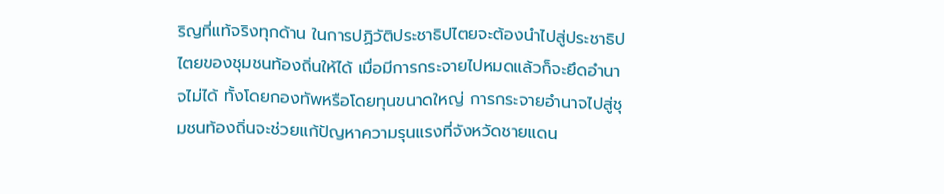ริญที่แท้จริงทุกด้าน ในการปฏิวัติประชาธิปไตยจะต้องนำไปสู่ประชาธิปไตยของชุมชนท้องถิ่นให้ได้ เมื่อมีการกระจายไปหมดแล้วก็จะยึดอำนาจไม่ได้ ทั้งโดยกองทัพหรือโดยทุนขนาดใหญ่ การกระจายอำนาจไปสู่ชุมชนท้องถิ่นจะช่วยแก้ปัญหาความรุนแรงที่จังหวัดชายแดน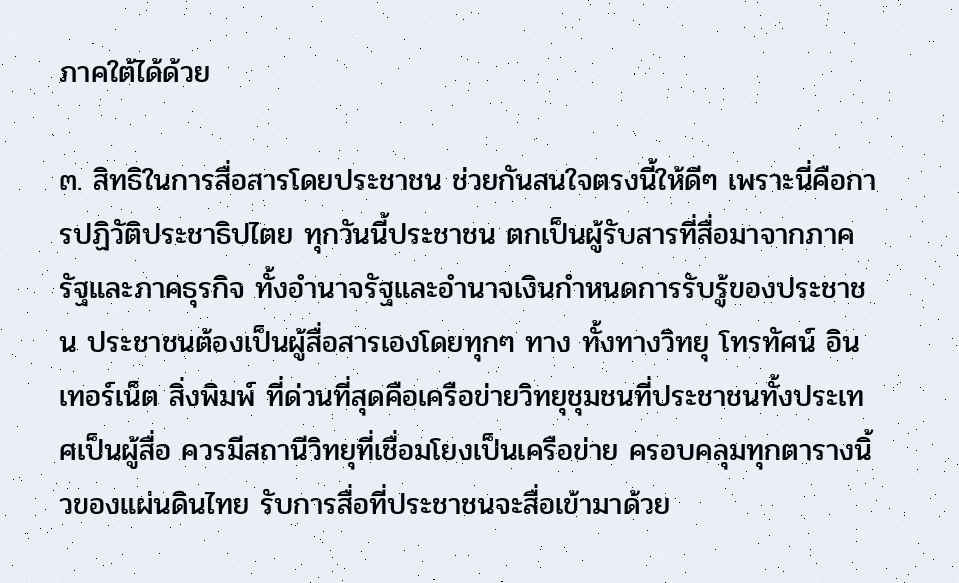ภาคใต้ได้ด้วย

๓. สิทธิในการสื่อสารโดยประชาชน ช่วยกันสนใจตรงนี้ให้ดีๆ เพราะนี่คือการปฏิวัติประชาธิปไตย ทุกวันนี้ประชาชน ตกเป็นผู้รับสารที่สื่อมาจากภาครัฐและภาคธุรกิจ ทั้งอำนาจรัฐและอำนาจเงินกำหนดการรับรู้ของประชาชน ประชาชนต้องเป็นผู้สื่อสารเองโดยทุกๆ ทาง ทั้งทางวิทยุ โทรทัศน์ อินเทอร์เน็ต สิ่งพิมพ์ ที่ด่วนที่สุดคือเครือข่ายวิทยุชุมชนที่ประชาชนทั้งประเทศเป็นผู้สื่อ ควรมีสถานีวิทยุที่เชื่อมโยงเป็นเครือข่าย ครอบคลุมทุกตารางนิ้วของแผ่นดินไทย รับการสื่อที่ประชาชนจะสื่อเข้ามาด้วย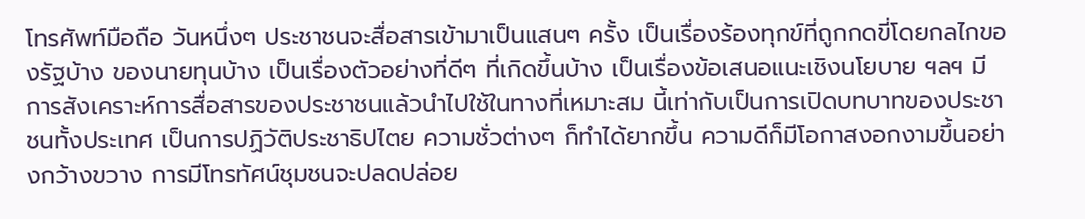โทรศัพท์มือถือ วันหนึ่งๆ ประชาชนจะสื่อสารเข้ามาเป็นแสนๆ ครั้ง เป็นเรื่องร้องทุกข์ที่ถูกกดขี่โดยกลไกของรัฐบ้าง ของนายทุนบ้าง เป็นเรื่องตัวอย่างที่ดีๆ ที่เกิดขึ้นบ้าง เป็นเรื่องข้อเสนอแนะเชิงนโยบาย ฯลฯ มีการสังเคราะห์การสื่อสารของประชาชนแล้วนำไปใช้ในทางที่เหมาะสม นี้เท่ากับเป็นการเปิดบทบาทของประชาชนทั้งประเทศ เป็นการปฏิวัติประชาธิปไตย ความชั่วต่างๆ ก็ทำได้ยากขึ้น ความดีก็มีโอกาสงอกงามขึ้นอย่างกว้างขวาง การมีโทรทัศน์ชุมชนจะปลดปล่อย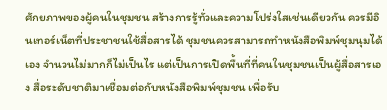ศักยภาพของผู้คนในชุมชน สร้างการรู้ทั่วและความโปร่งใสเช่นเดียวกัน ควรมีอินเทอร์เน็ตที่ประชาชนใช้สื่อสารได้ ชุมชนควรสามารถทำหนังสือพิมพ์ชุมนุมได้เอง จำนวนไม่มากก็ไม่เป็นไร แต่เป็นการเปิดพื้นที่ที่คนในชุมชนเป็นผู้สื่อสารเอง สื่อระดับชาติมาเชื่อมต่อกับหนังสือพิมพ์ชุมชน เพื่อรับ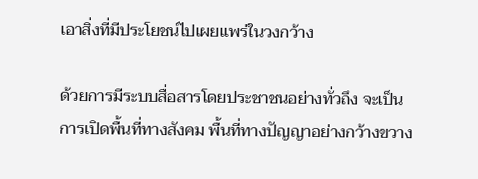เอาสิ่งที่มีประโยชน์ไปเผยแพร่ในวงกว้าง

ด้วยการมีระบบสื่อสารโดยประชาชนอย่างทั่วถึง จะเป็นการเปิดพื้นที่ทางสังคม พื้นที่ทางปัญญาอย่างกว้างขวาง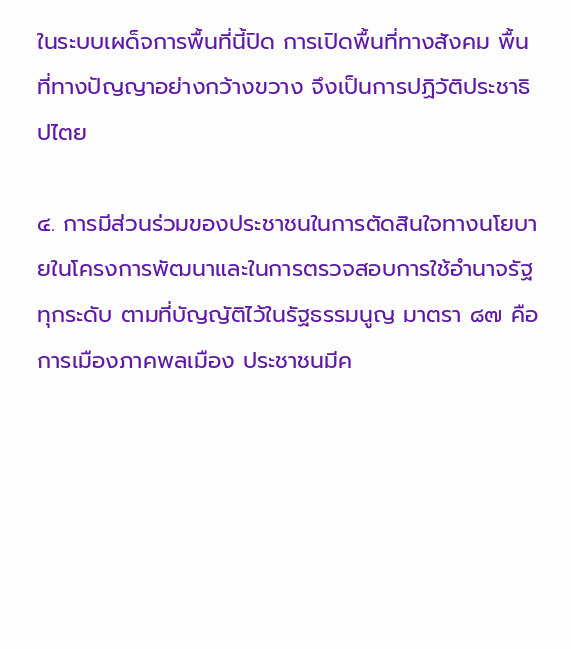ในระบบเผด็จการพื้นที่นี้ปิด การเปิดพื้นที่ทางสังคม พื้นที่ทางปัญญาอย่างกว้างขวาง จึงเป็นการปฏิวัติประชาธิปไตย

๔. การมีส่วนร่วมของประชาชนในการตัดสินใจทางนโยบายในโครงการพัฒนาและในการตรวจสอบการใช้อำนาจรัฐทุกระดับ ตามที่บัญญัติไว้ในรัฐธรรมนูญ มาตรา ๘๗ คือการเมืองภาคพลเมือง ประชาชนมีค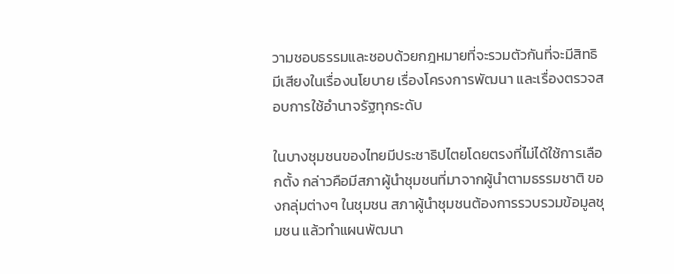วามชอบธรรมและชอบด้วยกฎหมายที่จะรวมตัวกันที่จะมีสิทธิมีเสียงในเรื่องนโยบาย เรื่องโครงการพัฒนา และเรื่องตรวจสอบการใช้อำนาจรัฐทุกระดับ

ในบางชุมชนของไทยมีประชาธิปไตยโดยตรงที่ไม่ได้ใช้การเลือกตั้ง กล่าวคือมีสภาผู้นำชุมชนที่มาจากผู้นำตามธรรมชาติ ของกลุ่มต่างๆ ในชุมชน สภาผู้นำชุมชนต้องการรวบรวมข้อมูลชุมชน แล้วทำแผนพัฒนา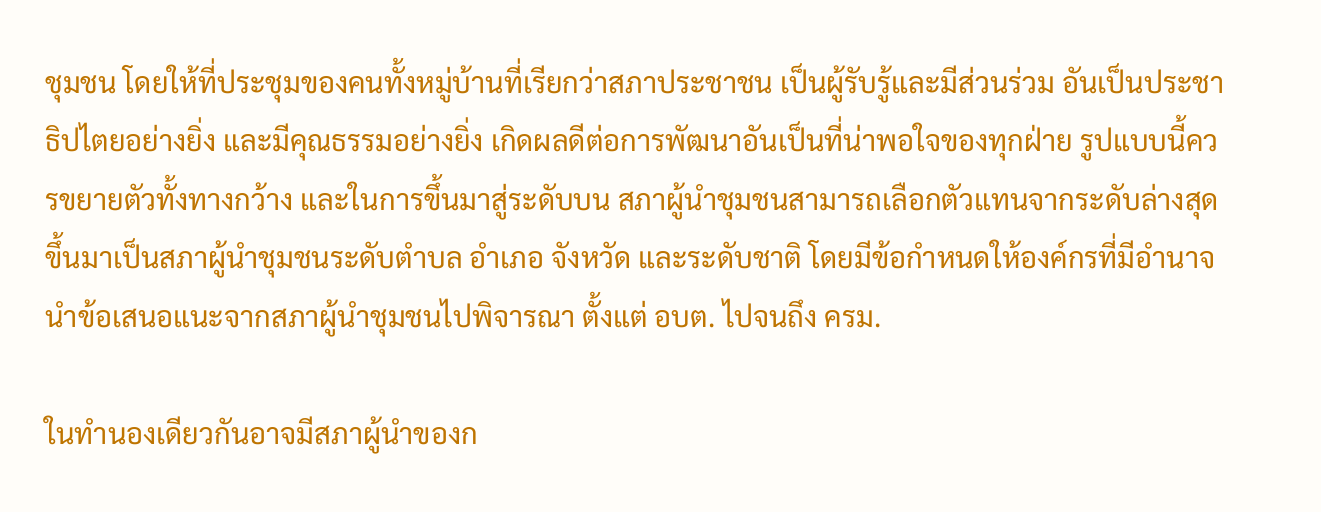ชุมชน โดยให้ที่ประชุมของคนทั้งหมู่บ้านที่เรียกว่าสภาประชาชน เป็นผู้รับรู้และมีส่วนร่วม อันเป็นประชาธิปไตยอย่างยิ่ง และมีคุณธรรมอย่างยิ่ง เกิดผลดีต่อการพัฒนาอันเป็นที่น่าพอใจของทุกฝ่าย รูปแบบนี้ควรขยายตัวทั้งทางกว้าง และในการขึ้นมาสู่ระดับบน สภาผู้นำชุมชนสามารถเลือกตัวแทนจากระดับล่างสุด  ขึ้นมาเป็นสภาผู้นำชุมชนระดับตำบล อำเภอ จังหวัด และระดับชาติ โดยมีข้อกำหนดให้องค์กรที่มีอำนาจนำข้อเสนอแนะจากสภาผู้นำชุมชนไปพิจารณา ตั้งแต่ อบต. ไปจนถึง ครม.

ในทำนองเดียวกันอาจมีสภาผู้นำของก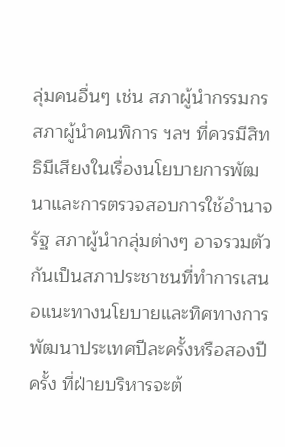ลุ่มคนอื่นๆ เช่น สภาผู้นำกรรมกร สภาผู้นำคนพิการ ฯลฯ ที่ควรมีสิทธิมีเสียงในเรื่องนโยบายการพัฒนาและการตรวจสอบการใช้อำนาจรัฐ สภาผู้นำกลุ่มต่างๆ อาจรวมตัวกันเป็นสภาประชาชนที่ทำการเสนอแนะทางนโยบายและทิศทางการพัฒนาประเทศปีละครั้งหรือสองปีครั้ง ที่ฝ่ายบริหารจะต้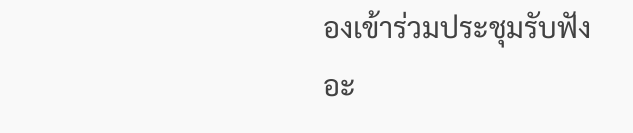องเข้าร่วมประชุมรับฟัง อะ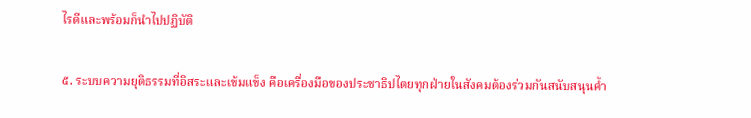ไรดีและพร้อมก็นำไปปฏิบัติ

๕. ระบบความยุติธรรมที่อิสระและเข้มแข็ง คือเครื่องมือของประชาธิปไตยทุกฝ่ายในสังคมต้องร่วมกันสนับสนุนค้ำ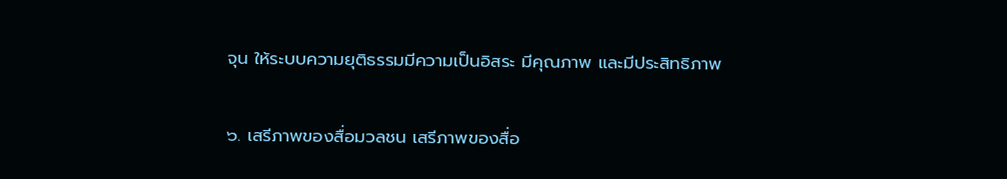จุน ให้ระบบความยุติธรรมมีความเป็นอิสระ มีคุณภาพ และมีประสิทธิภาพ

๖. เสรีภาพของสื่อมวลชน เสรีภาพของสื่อ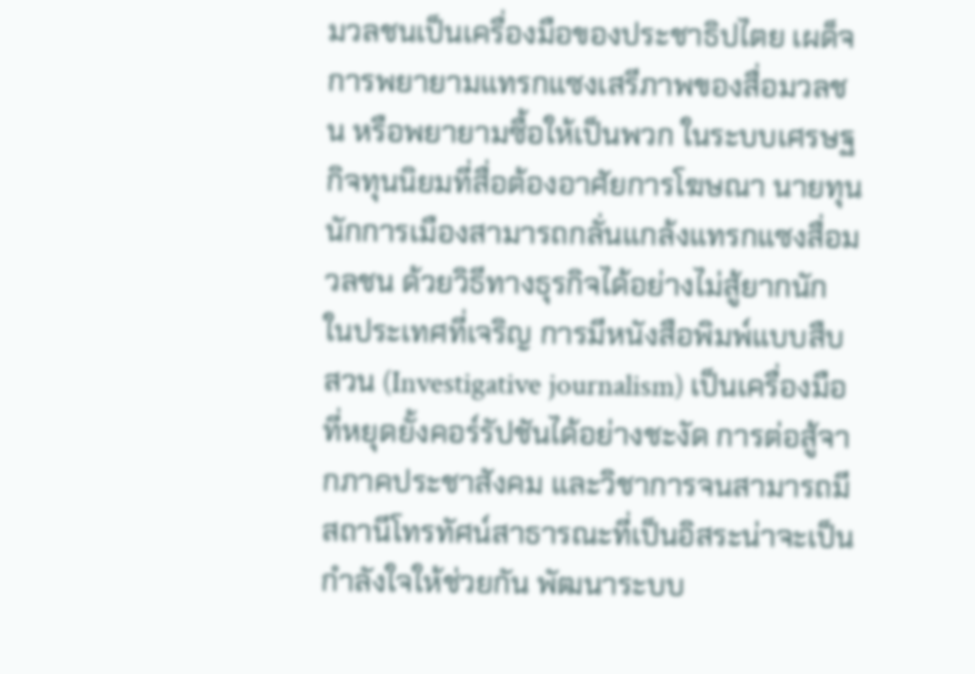มวลชนเป็นเครื่องมือของประชาธิปไตย เผด็จการพยายามแทรกแซงเสรีภาพของสื่อมวลชน หรือพยายามซื้อให้เป็นพวก ในระบบเศรษฐกิจทุนนิยมที่สื่อต้องอาศัยการโฆษณา นายทุนนักการเมืองสามารถกลั่นแกล้งแทรกแซงสื่อมวลชน ด้วยวิธีทางธุรกิจได้อย่างไม่สู้ยากนัก ในประเทศที่เจริญ การมีหนังสือพิมพ์แบบสืบสวน (Investigative journalism) เป็นเครื่องมือที่หยุดยั้งคอร์รัปชันได้อย่างชะงัด การต่อสู้จากภาคประชาสังคม และวิชาการจนสามารถมีสถานีโทรทัศน์สาธารณะที่เป็นอิสระน่าจะเป็นกำลังใจให้ช่วยกัน พัฒนาระบบ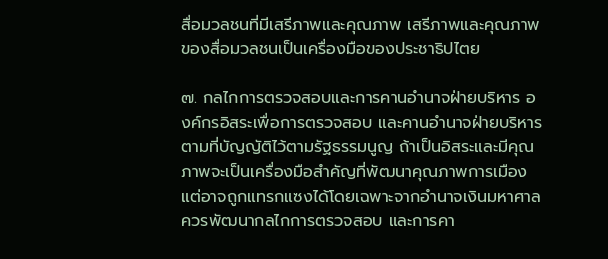สื่อมวลชนที่มีเสรีภาพและคุณภาพ เสรีภาพและคุณภาพของสื่อมวลชนเป็นเครื่องมือของประชาธิปไตย

๗. กลไกการตรวจสอบและการคานอำนาจฝ่ายบริหาร องค์กรอิสระเพื่อการตรวจสอบ และคานอำนาจฝ่ายบริหาร ตามที่บัญญัติไว้ตามรัฐธรรมนูญ ถ้าเป็นอิสระและมีคุณภาพจะเป็นเครื่องมือสำคัญที่พัฒนาคุณภาพการเมือง แต่อาจถูกแทรกแซงได้โดยเฉพาะจากอำนาจเงินมหาศาล ควรพัฒนากลไกการตรวจสอบ และการคา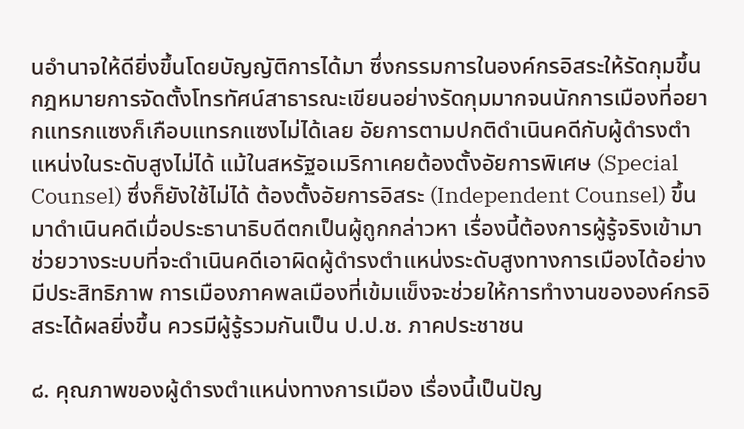นอำนาจให้ดียิ่งขึ้นโดยบัญญัติการได้มา ซึ่งกรรมการในองค์กรอิสระให้รัดกุมขึ้น กฎหมายการจัดตั้งโทรทัศน์สาธารณะเขียนอย่างรัดกุมมากจนนักการเมืองที่อยากแทรกแซงก็เกือบแทรกแซงไม่ได้เลย อัยการตามปกติดำเนินคดีกับผู้ดำรงตำแหน่งในระดับสูงไม่ได้ แม้ในสหรัฐอเมริกาเคยต้องตั้งอัยการพิเศษ (Special Counsel) ซึ่งก็ยังใช้ไม่ได้ ต้องตั้งอัยการอิสระ (Independent Counsel) ขึ้นมาดำเนินคดีเมื่อประธานาธิบดีตกเป็นผู้ถูกกล่าวหา เรื่องนี้ต้องการผู้รู้จริงเข้ามาช่วยวางระบบที่จะดำเนินคดีเอาผิดผู้ดำรงตำแหน่งระดับสูงทางการเมืองได้อย่างมีประสิทธิภาพ การเมืองภาคพลเมืองที่เข้มแข็งจะช่วยให้การทำงานขององค์กรอิสระได้ผลยิ่งขึ้น ควรมีผู้รู้รวมกันเป็น ป.ป.ช. ภาคประชาชน

๘. คุณภาพของผู้ดำรงตำแหน่งทางการเมือง เรื่องนี้เป็นปัญ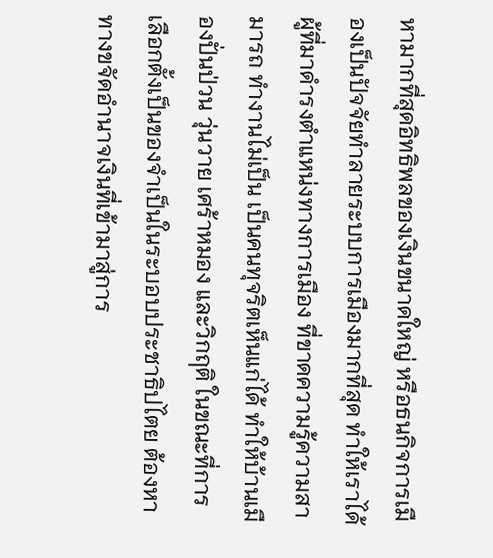หามากที่สุดอิทธิพลของเงินขนาดใหญ่ หรือธนกิจการเมืองเป็นปัจจัยทำลายระบบการเมืองมากที่สุด ทำให้เราได้ผู้ที่มาดำรงตำแหน่งทางการเมือง ที่ขาดความรู้ความสามารถ ทำงานไม่เป็น เป็นคนทุจริตเห็นแก่ได้ ทำให้บ้านเมืองปั่นป่วน วุ่นวาย เศร้าหมอง และวิกฤติ ในขณะที่การเลือกตั้งเป็นของจำเป็นในระบอบประชาธิปไตย ต้องหาทางขจัดอำนาจเงินที่เข้ามาสู่การ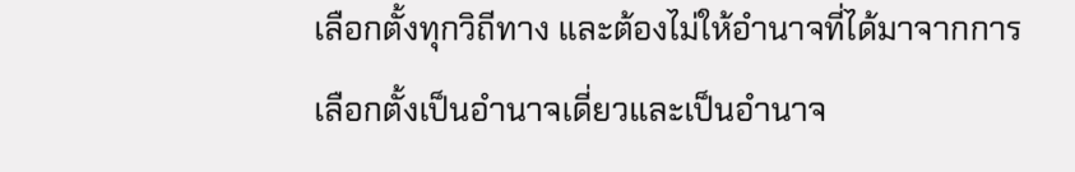เลือกตั้งทุกวิถีทาง และต้องไม่ให้อำนาจที่ได้มาจากการเลือกตั้งเป็นอำนาจเดี่ยวและเป็นอำนาจ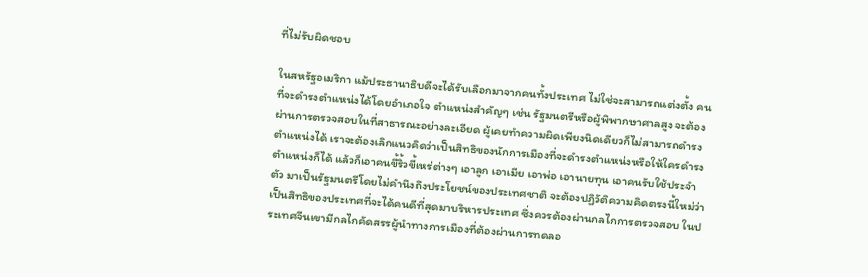ที่ไม่รับผิดชอบ

ในสหรัฐอเมริกา แม้ประธานาธิบดีจะได้รับเลือกมาจากคนทั้งประเทศ ไม่ใช่จะสามารถแต่งตั้ง คนที่จะดำรงตำแหน่งได้โดยอำเภอใจ ตำแหน่งสำคัญๆ เช่น รัฐมนตรีหรือผู้พิพากษาศาลสูง จะต้องผ่านการตรวจสอบในที่สาธารณะอย่างละเอียด ผู้เคยทำความผิดเพียงนิดเดียวก็ไม่สามารถดำรงตำแหน่งได้ เราจะต้องเลิกแนวคิดว่าเป็นสิทธิของนักการเมืองที่จะดำรงตำแหน่งหรือให้ใครดำรงตำแหน่งก็ได้ แล้วก็เอาคนขี้ริ้วขี้เหร่ต่างๆ เอาลูก เอาเมีย เอาพ่อ เอานายทุน เอาคนรับใช้ประจำตัว มาเป็นรัฐมนตรีโดยไม่คำนึงถึงประโยชน์ของประเทศชาติ จะต้องปฏิวัติความคิดตรงนี้ใหม่ว่าเป็นสิทธิของประเทศที่จะได้คนดีที่สุดมาบริหารประเทศ ซึ่งควรต้องผ่านกลไกการตรวจสอบ ในประเทศจีนเขามีกลไกคัดสรรผู้นำทางการเมืองที่ต้องผ่านการทดลอ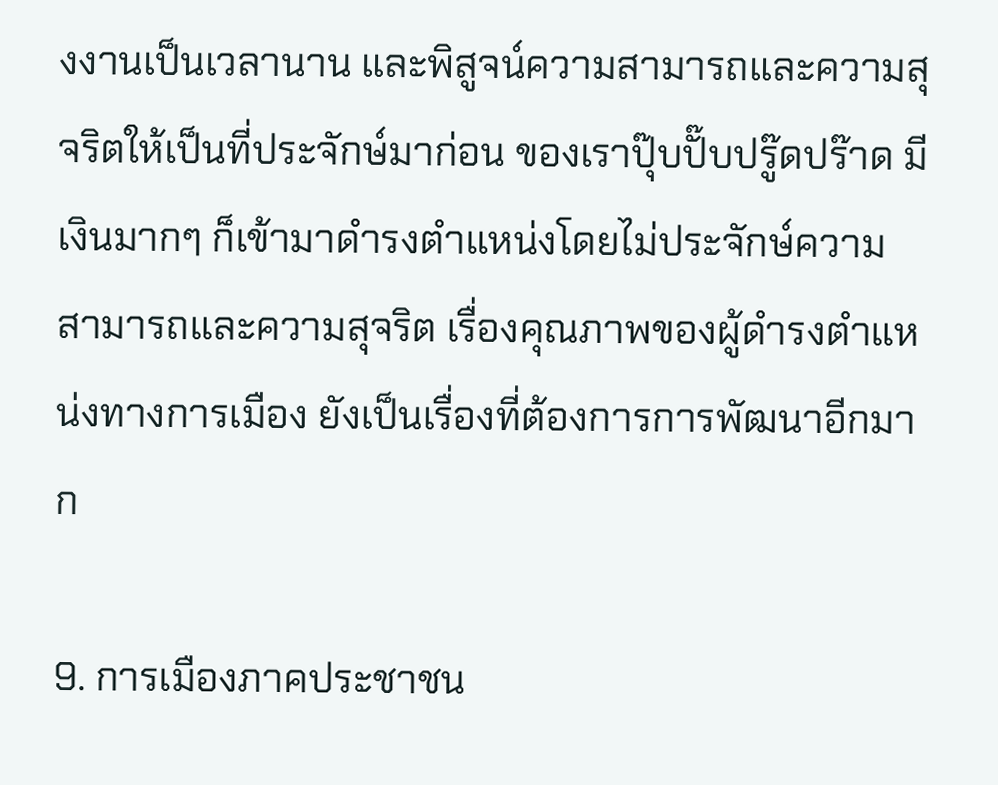งงานเป็นเวลานาน และพิสูจน์ความสามารถและความสุจริตให้เป็นที่ประจักษ์มาก่อน ของเราปุ๊บปั๊บปรู๊ดปร๊าด มีเงินมากๆ ก็เข้ามาดำรงตำแหน่งโดยไม่ประจักษ์ความสามารถและความสุจริต เรื่องคุณภาพของผู้ดำรงตำแหน่งทางการเมือง ยังเป็นเรื่องที่ต้องการการพัฒนาอีกมาก

9. การเมืองภาคประชาชน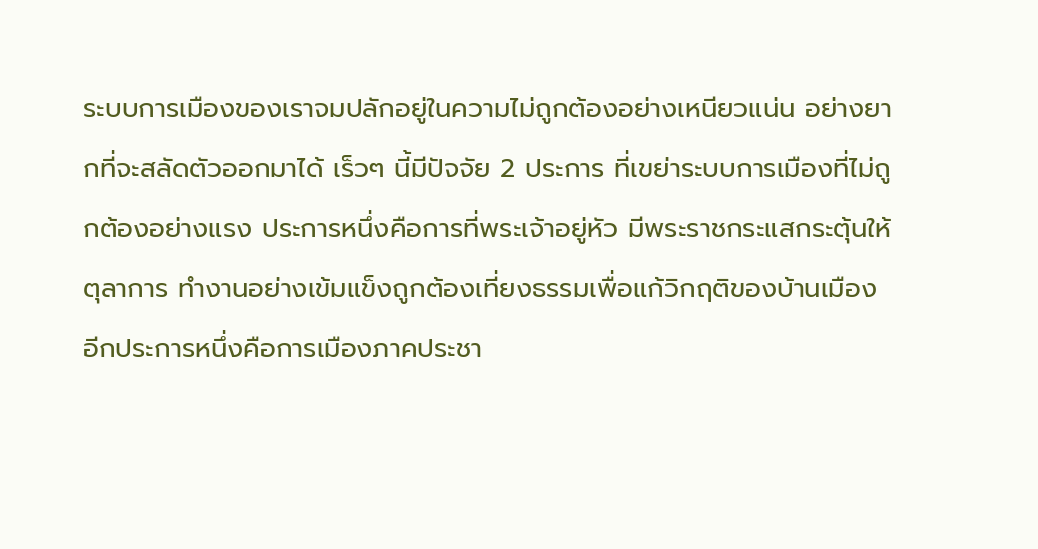ระบบการเมืองของเราจมปลักอยู่ในความไม่ถูกต้องอย่างเหนียวแน่น อย่างยากที่จะสลัดตัวออกมาได้ เร็วๆ นี้มีปัจจัย 2 ประการ ที่เขย่าระบบการเมืองที่ไม่ถูกต้องอย่างแรง ประการหนึ่งคือการที่พระเจ้าอยู่หัว มีพระราชกระแสกระตุ้นให้ตุลาการ ทำงานอย่างเข้มแข็งถูกต้องเที่ยงธรรมเพื่อแก้วิกฤติของบ้านเมือง อีกประการหนึ่งคือการเมืองภาคประชา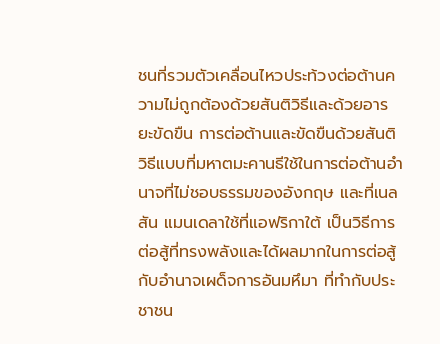ชนที่รวมตัวเคลื่อนไหวประท้วงต่อต้านความไม่ถูกต้องด้วยสันติวิธีและด้วยอารยะขัดขืน การต่อต้านและขัดขืนด้วยสันติวิธีแบบที่มหาตมะคานธีใช้ในการต่อต้านอำนาจที่ไม่ชอบธรรมของอังกฤษ และที่เนลสัน แมนเดลาใช้ที่แอฟริกาใต้ เป็นวิธีการต่อสู้ที่ทรงพลังและได้ผลมากในการต่อสู้กับอำนาจเผด็จการอันมหึมา ที่ทำกับประชาชน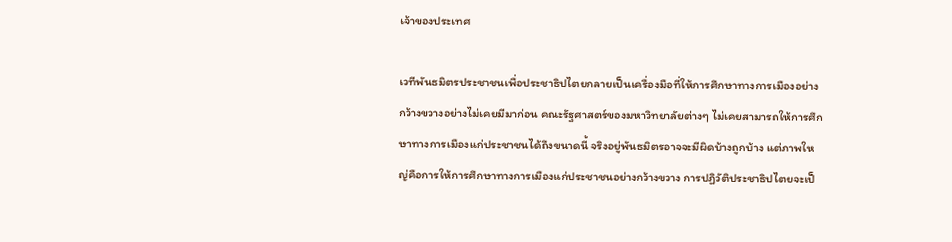เจ้าของประเทศ

เวทีพันธมิตรประชาชนเพื่อประชาธิปไตยกลายเป็นเครื่องมือที่ให้การศึกษาทางการเมืองอย่างกว้างขวางอย่างไม่เคยมีมาก่อน คณะรัฐศาสตร์ของมหาวิทยาลัยต่างๆ ไม่เคยสามารถให้การศึกษาทางการเมืองแก่ประชาชนได้ถึงขนาดนี้ จริงอยู่พันธมิตรอาจจะมีผิดบ้างถูกบ้าง แต่ภาพใหญ่คือการให้การศึกษาทางการเมืองแก่ประชาชนอย่างกว้างขวาง การปฏิวัติประชาธิปไตยจะเป็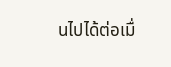นไปได้ต่อเมื่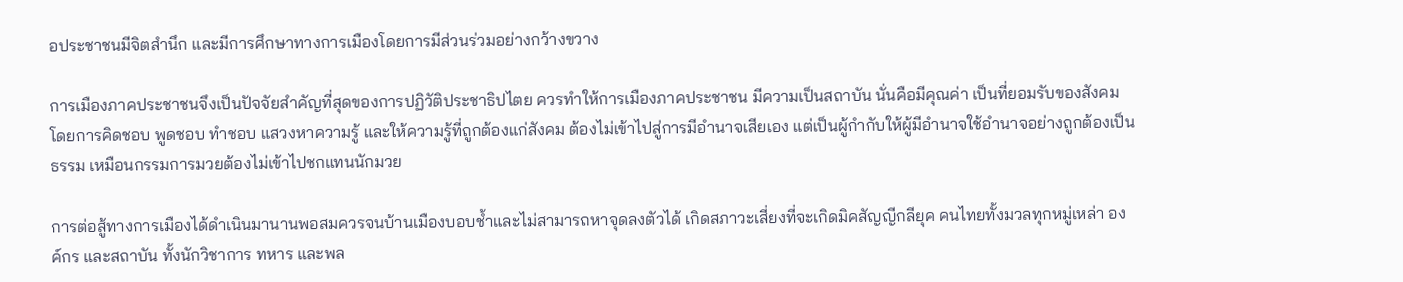อประชาชนมีจิตสำนึก และมีการศึกษาทางการเมืองโดยการมีส่วนร่วมอย่างกว้างขวาง

การเมืองภาคประชาชนจึงเป็นปัจจัยสำคัญที่สุดของการปฏิวัติประชาธิปไตย ควรทำให้การเมืองภาคประชาชน มีความเป็นสถาบัน นั่นคือมีคุณค่า เป็นที่ยอมรับของสังคม โดยการคิดชอบ พูดชอบ ทำชอบ แสวงหาความรู้ และให้ความรู้ที่ถูกต้องแก่สังคม ต้องไม่เข้าไปสู่การมีอำนาจเสียเอง แต่เป็นผู้กำกับให้ผู้มีอำนาจใช้อำนาจอย่างถูกต้องเป็นธรรม เหมือนกรรมการมวยต้องไม่เข้าไปชกแทนนักมวย

การต่อสู้ทางการเมืองได้ดำเนินมานานพอสมควรจนบ้านเมืองบอบช้ำและไม่สามารถหาจุดลงตัวได้ เกิดสภาวะเสี่ยงที่จะเกิดมิคสัญญีกลียุค คนไทยทั้งมวลทุกหมู่เหล่า องค์กร และสถาบัน ทั้งนักวิชาการ ทหาร และพล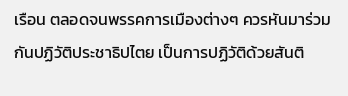เรือน ตลอดจนพรรคการเมืองต่างๆ ควรหันมาร่วมกันปฏิวัติประชาธิปไตย เป็นการปฏิวัติด้วยสันติ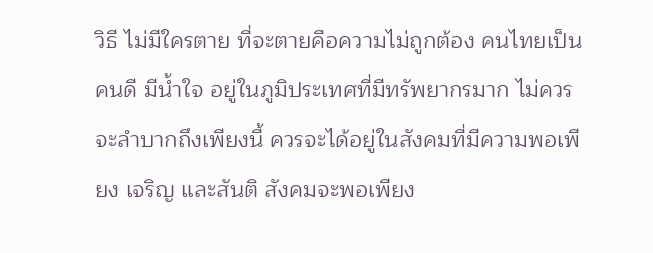วิธี ไม่มีใครตาย ที่จะตายคือความไม่ถูกต้อง คนไทยเป็นคนดี มีน้ำใจ อยู่ในภูมิประเทศที่มีทรัพยากรมาก ไม่ควรจะลำบากถึงเพียงนี้ ควรจะได้อยู่ในสังคมที่มีความพอเพียง เจริญ และสันติ สังคมจะพอเพียง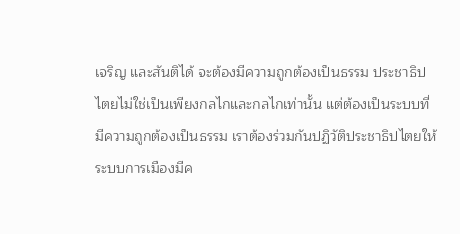เจริญ และสันติได้ จะต้องมีความถูกต้องเป็นธรรม ประชาธิปไตยไม่ใช่เป็นเพียงกลไกและกลไกเท่านั้น แต่ต้องเป็นระบบที่มีความถูกต้องเป็นธรรม เราต้องร่วมกันปฏิวัติประชาธิปไตยให้ระบบการเมืองมีค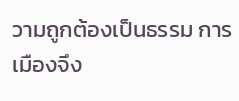วามถูกต้องเป็นธรรม การเมืองจึง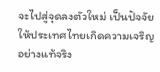จะไปสู่จุดลงตัวใหม่ เป็นปัจจัยให้ประเทศไทยเกิดความเจริญอย่างแท้จริง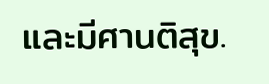และมีศานติสุข.